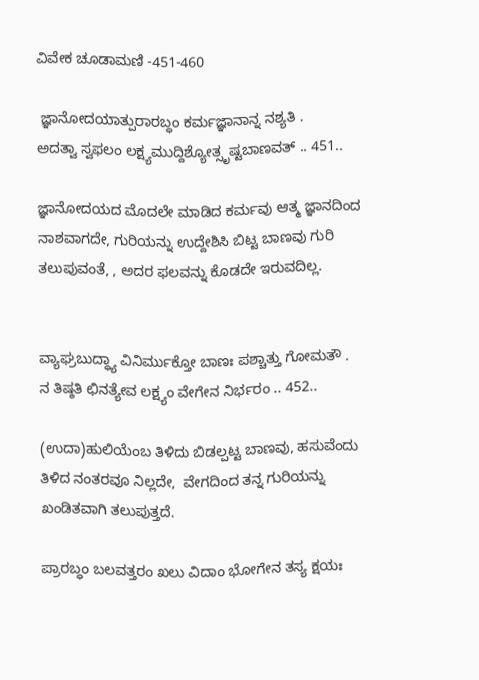ವಿವೇಕ ಚೂಡಾಮಣಿ -451-460

 ಜ್ಞಾನೋದಯಾತ್ಪುರಾರಬ್ಧಂ ಕರ್ಮಜ್ಞಾನಾನ್ನ ನಶ್ಯತಿ .
ಅದತ್ವಾ ಸ್ವಫಲಂ ಲಕ್ಷ್ಯಮುದ್ದಿಶ್ಯೋತ್ಸೃಷ್ಟಬಾಣವತ್ .. 451..

ಜ್ಞಾನೋದಯದ ಮೊದಲೇ ಮಾಡಿದ ಕರ್ಮವು ಆತ್ಮ ಜ್ಞಾನದಿಂದ ನಾಶವಾಗದೇ, ಗುರಿಯನ್ನು ಉದ್ದೇಶಿಸಿ ಬಿಟ್ಟ ಬಾಣವು ಗುರಿ ತಲುಪುವಂತೆ, , ಅದರ ಫಲವನ್ನು ಕೊಡದೇ ಇರುವದಿಲ್ಲ.


ವ್ಯಾಘ್ರಬುದ್ಧ್ಯಾ ವಿನಿರ್ಮುಕ್ತೋ ಬಾಣಃ ಪಶ್ಚಾತ್ತು ಗೋಮತೌ .
ನ ತಿಷ್ಠತಿ ಛಿನತ್ಯೇವ ಲಕ್ಷ್ಯಂ ವೇಗೇನ ನಿರ್ಭರಂ .. 452..

(ಉದಾ)ಹುಲಿಯೆಂಬ ತಿಳಿದು ಬಿಡಲ್ಪಟ್ಟ ಬಾಣವು, ಹಸುವೆಂದು ತಿಳಿದ ನಂತರವೂ ನಿಲ್ಲದೇ,  ವೇಗದಿಂದ ತನ್ನ ಗುರಿಯನ್ನು ಖಂಡಿತವಾಗಿ ತಲುಪುತ್ತದೆ.

ಪ್ರಾರಬ್ಧಂ ಬಲವತ್ತರಂ ಖಲು ವಿದಾಂ ಭೋಗೇನ ತಸ್ಯ ಕ್ಷಯಃ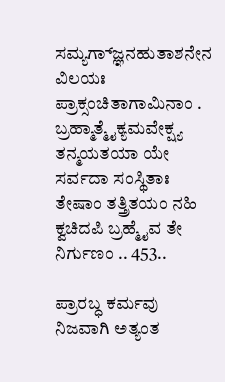ಸಮ್ಯಗ್ಜ್ಞಾನಹುತಾಶನೇನ ವಿಲಯಃ ಪ್ರಾಕ್ಸಂಚಿತಾಗಾಮಿನಾಂ .
ಬ್ರಹ್ಮಾತ್ಮೈಕ್ಯಮವೇಕ್ಷ್ಯ ತನ್ಮಯತಯಾ ಯೇ ಸರ್ವದಾ ಸಂಸ್ಥಿತಾಃ
ತೇಷಾಂ ತತ್ತ್ರಿತಯಂ ನಹಿ ಕ್ವಚಿದಪಿ ಬ್ರಹ್ಮೈವ ತೇ ನಿರ್ಗುಣಂ .. 453..

ಪ್ರಾರಬ್ಧ ಕರ್ಮವು ನಿಜವಾಗಿ ಅತ್ಯಂತ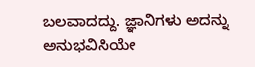ಬಲವಾದದ್ದು. ಜ್ಞಾನಿಗಳು ಅದನ್ನು ಅನುಭವಿಸಿಯೇ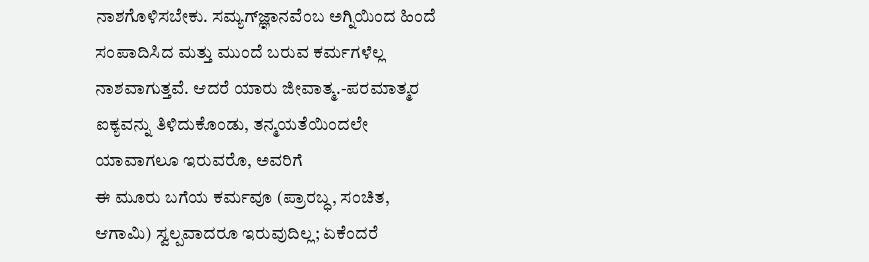ನಾಶಗೊಳಿಸಬೇಕು. ಸಮ್ಯಗ್‌ಜ್ಞಾನವೆಂಬ ಅಗ್ನಿಯಿಂದ ಹಿಂದೆ ಸಂಪಾದಿಸಿದ ಮತ್ತು ಮುಂದೆ ಬರುವ ಕರ್ಮಗಳೆಲ್ಲ ನಾಶವಾಗುತ್ತವೆ. ಆದರೆ ಯಾರು ಜೀವಾತ್ಮ.-ಪರಮಾತ್ಮರ ಐಕ್ಯವನ್ನು ತಿಳಿದುಕೊಂಡು, ತನ್ಮಯತೆಯಿಂದಲೇ ಯಾವಾಗಲೂ ಇರುವರೊ, ಅವರಿಗೆ
ಈ ಮೂರು ಬಗೆಯ ಕರ್ಮವೂ (ಪ್ರಾರಬ್ಧ, ಸಂಚಿತ, ಆಗಾಮಿ) ಸ್ವಲ್ಪವಾದರೂ ಇರುವುದಿಲ್ಲ; ಏಕೆಂದರೆ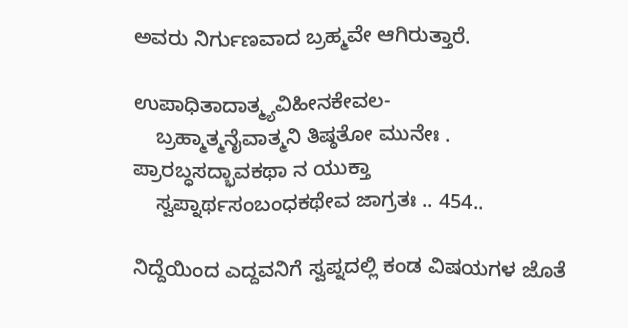ಅವರು ನಿರ್ಗುಣವಾದ ಬ್ರಹ್ಮವೇ ಆಗಿರುತ್ತಾರೆ.

ಉಪಾಧಿತಾದಾತ್ಮ್ಯವಿಹೀನಕೇವಲ-
    ಬ್ರಹ್ಮಾತ್ಮನೈವಾತ್ಮನಿ ತಿಷ್ಠತೋ ಮುನೇಃ .
ಪ್ರಾರಬ್ಧಸದ್ಭಾವಕಥಾ ನ ಯುಕ್ತಾ
    ಸ್ವಪ್ನಾರ್ಥಸಂಬಂಧಕಥೇವ ಜಾಗ್ರತಃ .. 454..

ನಿದ್ದೆಯಿಂದ ಎದ್ದವನಿಗೆ ಸ್ವಪ್ನದಲ್ಲಿ ಕಂಡ ವಿಷಯಗಳ ಜೊತೆ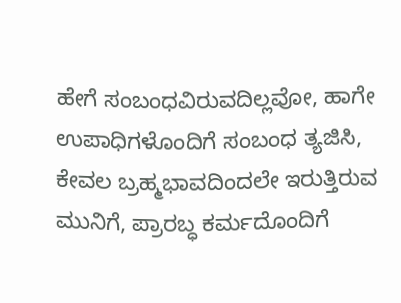ಹೇಗೆ ಸಂಬಂಧವಿರುವದಿಲ್ಲವೋ, ಹಾಗೇ ಉಪಾಧಿಗಳೊಂದಿಗೆ ಸಂಬಂಧ ತ್ಯಜಿಸಿ, ಕೇವಲ ಬ್ರಹ್ಮಭಾವದಿಂದಲೇ ಇರುತ್ತಿರುವ ಮುನಿಗೆ, ಪ್ರಾರಬ್ಧ ಕರ್ಮದೊಂದಿಗೆ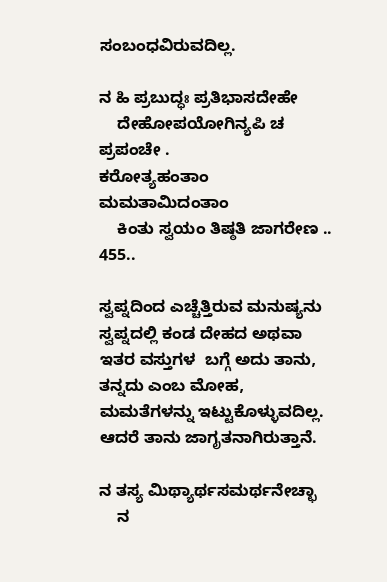ಸಂಬಂಧವಿರುವದಿಲ್ಲ.

ನ ಹಿ ಪ್ರಬುದ್ಧಃ ಪ್ರತಿಭಾಸದೇಹೇ
    ದೇಹೋಪಯೋಗಿನ್ಯಪಿ ಚ ಪ್ರಪಂಚೇ .
ಕರೋತ್ಯಹಂತಾಂ ಮಮತಾಮಿದಂತಾಂ
    ಕಿಂತು ಸ್ವಯಂ ತಿಷ್ಠತಿ ಜಾಗರೇಣ .. 455..

ಸ್ವಪ್ನದಿಂದ ಎಚ್ಚೆತ್ತಿರುವ ಮನುಷ್ಯನು ಸ್ವಪ್ನದಲ್ಲಿ ಕಂಡ ದೇಹದ ಅಥವಾ ಇತರ ವಸ್ತುಗಳ  ಬಗ್ಗೆ ಅದು ತಾನು, ತನ್ನದು ಎಂಬ ಮೋಹ, ಮಮತೆಗಳನ್ನು ಇಟ್ಟುಕೊಳ್ಳುವದಿಲ್ಲ. ಆದರೆ ತಾನು ಜಾಗೃತನಾಗಿರುತ್ತಾನೆ.

ನ ತಸ್ಯ ಮಿಥ್ಯಾರ್ಥಸಮರ್ಥನೇಚ್ಛಾ
    ನ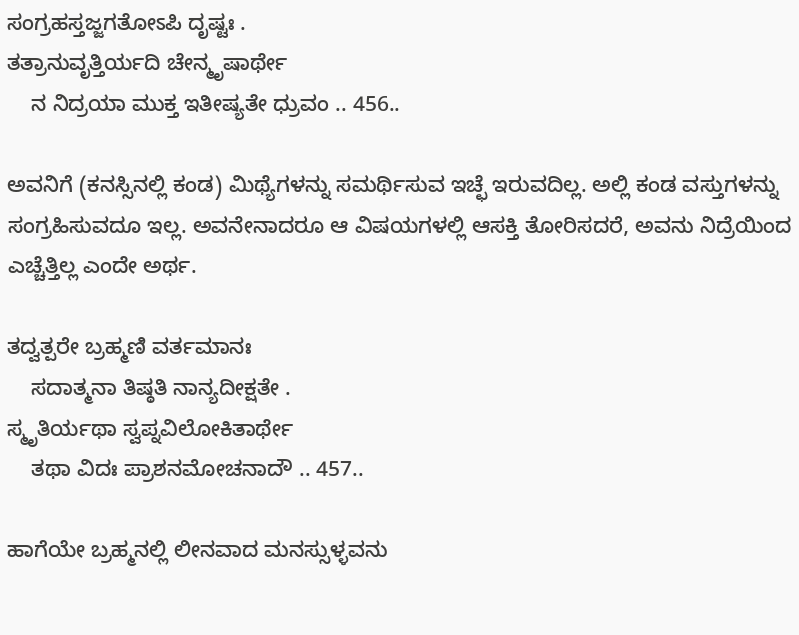ಸಂಗ್ರಹಸ್ತಜ್ಜಗತೋಽಪಿ ದೃಷ್ಟಃ .
ತತ್ರಾನುವೃತ್ತಿರ್ಯದಿ ಚೇನ್ಮೃಷಾರ್ಥೇ
    ನ ನಿದ್ರಯಾ ಮುಕ್ತ ಇತೀಷ್ಯತೇ ಧ್ರುವಂ .. 456..

ಅವನಿಗೆ (ಕನಸ್ಸಿನಲ್ಲಿ ಕಂಡ) ಮಿಥ್ಯೆಗಳನ್ನು ಸಮರ್ಥಿಸುವ ಇಚ್ಛೆ ಇರುವದಿಲ್ಲ. ಅಲ್ಲಿ ಕಂಡ ವಸ್ತುಗಳನ್ನು ಸಂಗ್ರಹಿಸುವದೂ ಇಲ್ಲ. ಅವನೇನಾದರೂ ಆ ವಿಷಯಗಳಲ್ಲಿ ಆಸಕ್ತಿ ತೋರಿಸದರೆ, ಅವನು ನಿದ್ರೆಯಿಂದ ಎಚ್ಚೆತ್ತಿಲ್ಲ ಎಂದೇ ಅರ್ಥ.

ತದ್ವತ್ಪರೇ ಬ್ರಹ್ಮಣಿ ವರ್ತಮಾನಃ
    ಸದಾತ್ಮನಾ ತಿಷ್ಠತಿ ನಾನ್ಯದೀಕ್ಷತೇ .
ಸ್ಮೃತಿರ್ಯಥಾ ಸ್ವಪ್ನವಿಲೋಕಿತಾರ್ಥೇ
    ತಥಾ ವಿದಃ ಪ್ರಾಶನಮೋಚನಾದೌ .. 457..

ಹಾಗೆಯೇ ಬ್ರಹ್ಮನಲ್ಲಿ ಲೀನವಾದ ಮನಸ್ಸುಳ್ಳವನು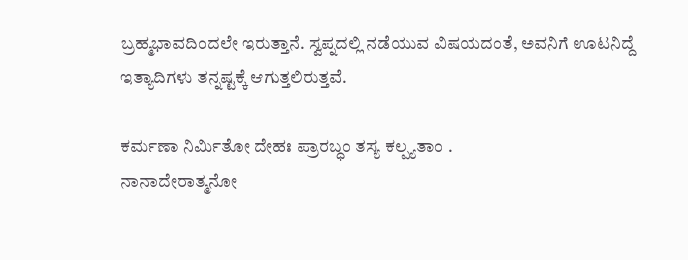ಬ್ರಹ್ಮಭಾವದಿಂದಲೇ ಇರುತ್ತಾನೆ. ಸ್ವಪ್ನದಲ್ಲಿ ನಡೆಯುವ ವಿಷಯದಂತೆ, ಅವನಿಗೆ ಊಟನಿದ್ದೆ ಇತ್ಯಾದಿಗಳು ತನ್ನಷ್ಟಕ್ಕೆ ಆಗುತ್ತಲಿರುತ್ತವೆ.

ಕರ್ಮಣಾ ನಿರ್ಮಿತೋ ದೇಹಃ ಪ್ರಾರಬ್ಧಂ ತಸ್ಯ ಕಲ್ಪ್ಯತಾಂ .
ನಾನಾದೇರಾತ್ಮನೋ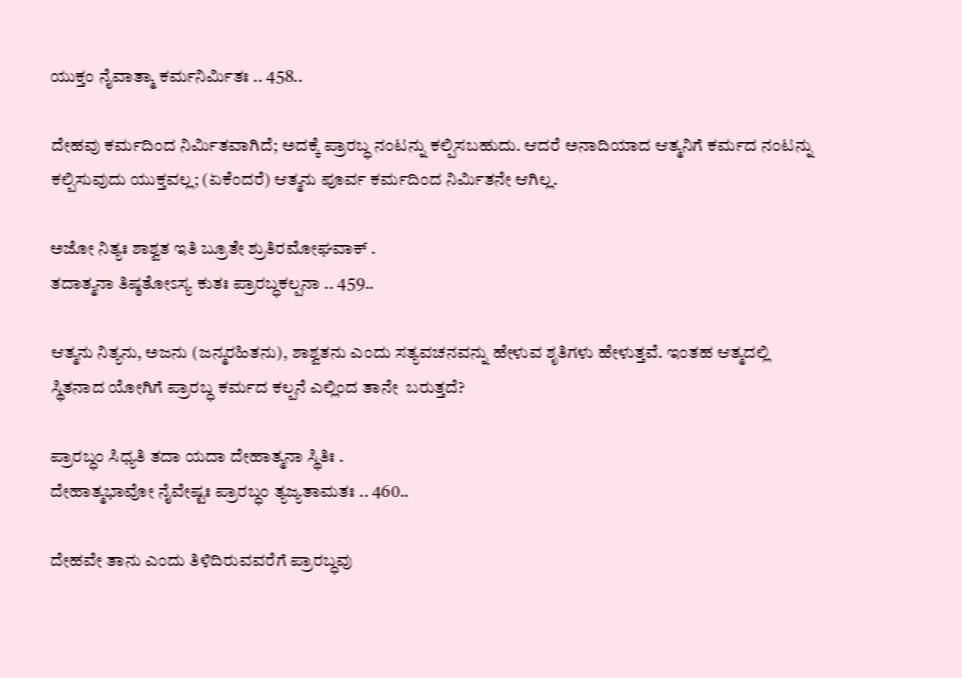ಯುಕ್ತಂ ನೈವಾತ್ಮಾ ಕರ್ಮನಿರ್ಮಿತಃ .. 458..

ದೇಹವು ಕರ್ಮದಿಂದ ನಿರ್ಮಿತವಾಗಿದೆ; ಅದಕ್ಕೆ ಪ್ರಾರಬ್ಧ ನಂಟನ್ನು ಕಲ್ಪಿಸಬಹುದು. ಆದರೆ ಅನಾದಿಯಾದ ಆತ್ಮನಿಗೆ ಕರ್ಮದ ನಂಟನ್ನು  ಕಲ್ಪಿಸುವುದು ಯುಕ್ತವಲ್ಲ; (ಏಕೆಂದರೆ) ಆತ್ಮನು ಪೂರ್ವ ಕರ್ಮದಿಂದ ನಿರ್ಮಿತನೇ ಆಗಿಲ್ಲ.

ಅಜೋ ನಿತ್ಯಃ ಶಾಶ್ವತ ಇತಿ ಬ್ರೂತೇ ಶ್ರುತಿರಮೋಘವಾಕ್ .
ತದಾತ್ಮನಾ ತಿಷ್ಠತೋಽಸ್ಯ ಕುತಃ ಪ್ರಾರಬ್ಧಕಲ್ಪನಾ .. 459..

ಆತ್ಮನು ನಿತ್ಯನು, ಅಜನು (ಜನ್ಮರಹಿತನು), ಶಾಶ್ವತನು ಎಂದು ಸತ್ಯವಚನವನ್ನು ಹೇಳುವ ಶೃತಿಗಳು ಹೇಳುತ್ತವೆ. ಇಂತಹ ಆತ್ಮದಲ್ಲಿ ಸ್ಥಿತನಾದ ಯೋಗಿಗೆ ಪ್ರಾರಬ್ಧ ಕರ್ಮದ ಕಲ್ಪನೆ ಎಲ್ಲಿಂದ ತಾನೇ  ಬರುತ್ತದೆ?

ಪ್ರಾರಬ್ಧಂ ಸಿಧ್ಯತಿ ತದಾ ಯದಾ ದೇಹಾತ್ಮನಾ ಸ್ಥಿತಿಃ .
ದೇಹಾತ್ಮಭಾವೋ ನೈವೇಷ್ಟಃ ಪ್ರಾರಬ್ಧಂ ತ್ಯಜ್ಯತಾಮತಃ .. 460..

ದೇಹವೇ ತಾನು ಎಂದು ತಿಳಿದಿರುವವರೆಗೆ ಪ್ರಾರಬ್ಧವು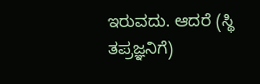ಇರುವದು. ಆದರೆ (ಸ್ಥಿ ತಪ್ರಜ್ಞನಿಗೆ)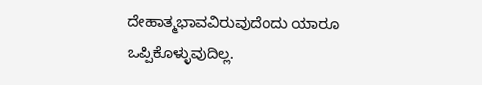ದೇಹಾತ್ಮಭಾವವಿರುವುದೆಂದು ಯಾರೂ ಒಪ್ಪಿಕೊಳ್ಳುವುದಿಲ್ಲ.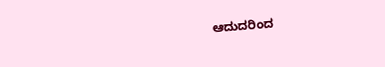ಆದುದರಿಂದ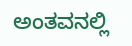ಅಂತವನಲ್ಲಿ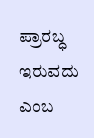ಪ್ರಾರಬ್ಧ ಇರುವದು ಎಂಬ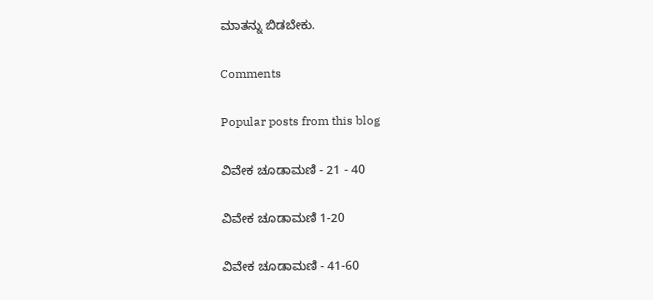ಮಾತನ್ನು ಬಿಡಬೇಕು.

Comments

Popular posts from this blog

ವಿವೇಕ ಚೂಡಾಮಣಿ - 21 - 40

ವಿವೇಕ ಚೂಡಾಮಣಿ 1-20

ವಿವೇಕ ಚೂಡಾಮಣಿ - 41-60